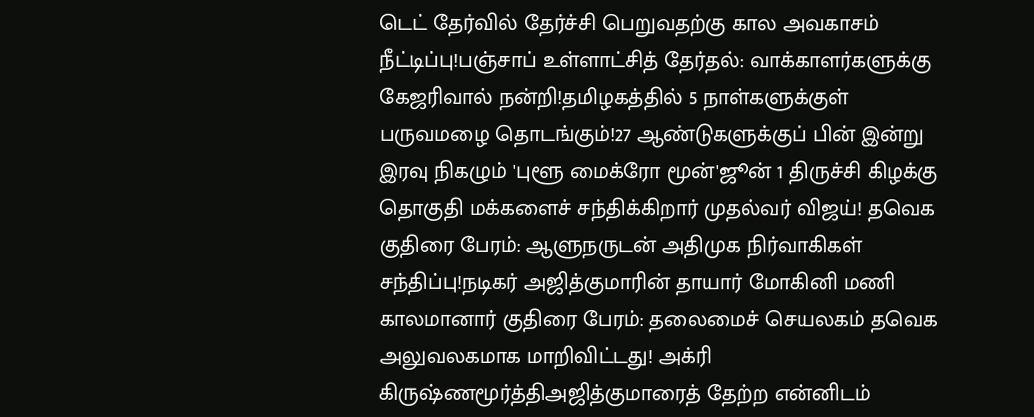டெட் தேர்வில் தேர்ச்சி பெறுவதற்கு கால அவகாசம் நீட்டிப்பு!பஞ்சாப் உள்ளாட்சித் தேர்தல்: வாக்காளர்களுக்கு கேஜரிவால் நன்றி!தமிழகத்தில் 5 நாள்களுக்குள் பருவமழை தொடங்கும்!27 ஆண்டுகளுக்குப் பின் இன்று இரவு நிகழும் 'புளூ மைக்ரோ மூன்'ஜூன் 1 திருச்சி கிழக்கு தொகுதி மக்களைச் சந்திக்கிறார் முதல்வர் விஜய்! தவெக குதிரை பேரம்: ஆளுநருடன் அதிமுக நிர்வாகிகள் சந்திப்பு!நடிகர் அஜித்குமாரின் தாயார் மோகினி மணி காலமானார் குதிரை பேரம்: தலைமைச் செயலகம் தவெக அலுவலகமாக மாறிவிட்டது! அக்ரி கிருஷ்ணமூர்த்திஅஜித்குமாரைத் தேற்ற என்னிடம்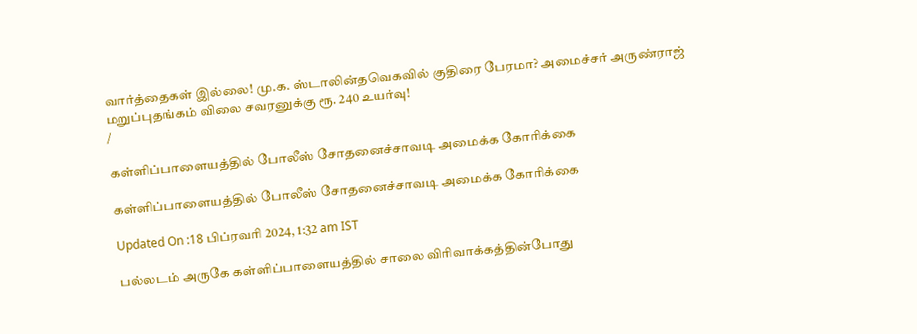வார்த்தைகள் இல்லை! மு.க. ஸ்டாலின்தவெகவில் குதிரை பேரமா? அமைச்சர் அருண்ராஜ் மறுப்புதங்கம் விலை சவரனுக்கு ரூ. 240 உயர்வு!
/

கள்ளிப்பாளையத்தில் போலீஸ் சோதனைச்சாவடி அமைக்க கோரிக்கை

கள்ளிப்பாளையத்தில் போலீஸ் சோதனைச்சாவடி அமைக்க கோரிக்கை

Updated On :18 பிப்ரவரி 2024, 1:32 am IST

பல்லடம் அருகே கள்ளிப்பாளையத்தில் சாலை விரிவாக்கத்தின்போது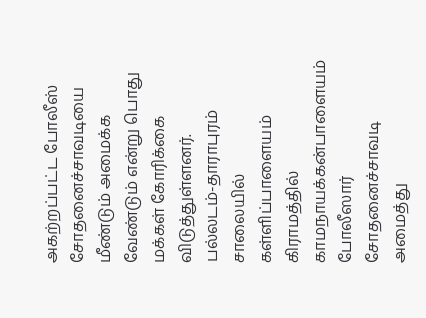அகற்றப்பட்ட போலீஸ் சோதனைச்சாவடியை மீண்டும் அமைக்க வேண்டும் என்று பொது மக்கள் கோரிக்கை விடுத்துள்ளனர். பல்லடம்-தாராபுரம் சாலையில் கள்ளிப்பாளையம் கிராமத்தில் காமநாயக்கன்பாளையம் போலீஸார் சோதனைச்சாவடி அமைத்து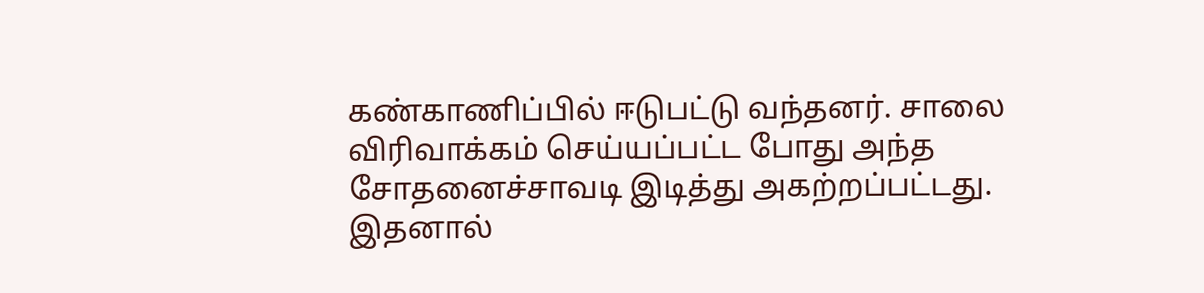கண்காணிப்பில் ஈடுபட்டு வந்தனர். சாலை விரிவாக்கம் செய்யப்பட்ட போது அந்த சோதனைச்சாவடி இடித்து அகற்றப்பட்டது. இதனால்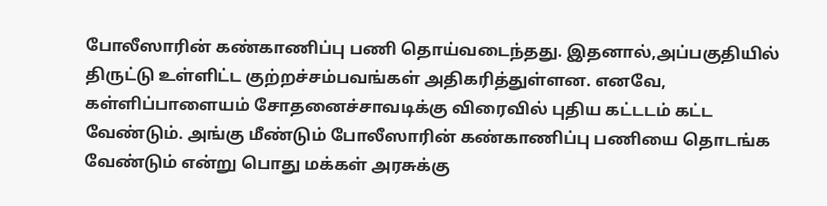போலீஸாரின் கண்காணிப்பு பணி தொய்வடைந்தது. இதனால்,அப்பகுதியில் திருட்டு உள்ளிட்ட குற்றச்சம்பவங்கள் அதிகரித்துள்ளன. எனவே, கள்ளிப்பாளையம் சோதனைச்சாவடிக்கு விரைவில் புதிய கட்டடம் கட்ட வேண்டும். அங்கு மீண்டும் போலீஸாரின் கண்காணிப்பு பணியை தொடங்க வேண்டும் என்று பொது மக்கள் அரசுக்கு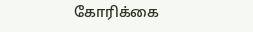கோரிக்கை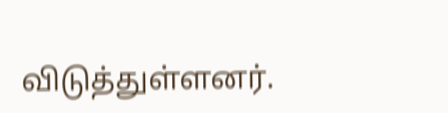விடுத்துள்ளனர்.